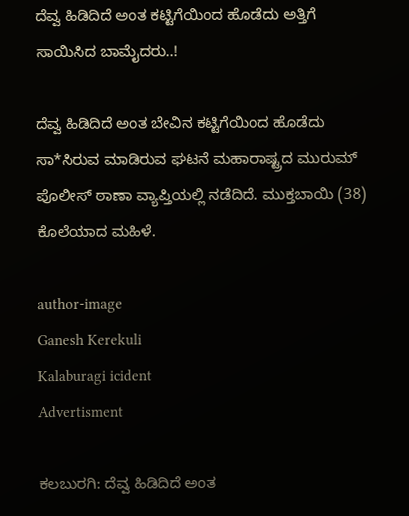ದೆವ್ವ ಹಿಡಿದಿದೆ ಅಂತ ಕಟ್ಟಿಗೆಯಿಂದ ಹೊಡೆದು ಅತ್ತಿಗೆ ಸಾಯಿಸಿದ ಬಾಮೈದರು..!

ದೆವ್ವ ಹಿಡಿದಿದೆ ಅಂತ ಬೇವಿನ ಕಟ್ಟಿಗೆಯಿಂದ ಹೊಡೆದು ಸಾ*ಸಿರುವ ಮಾಡಿರುವ ಘಟನೆ ಮಹಾರಾಷ್ಟ್ರದ ಮುರುಮ್ ಪೊಲೀಸ್ ಠಾಣಾ ವ್ಯಾಪ್ತಿಯಲ್ಲಿ ನಡೆದಿದೆ. ಮುಕ್ತಬಾಯಿ (38) ಕೊಲೆಯಾದ ಮಹಿಳೆ.

author-image
Ganesh Kerekuli
Kalaburagi icident
Advertisment

ಕಲಬುರಗಿ: ದೆವ್ವ ಹಿಡಿದಿದೆ ಅಂತ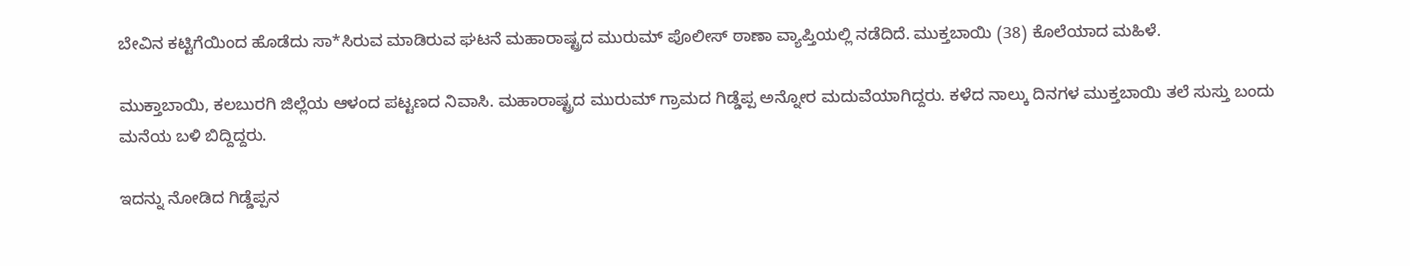ಬೇವಿನ ಕಟ್ಟಿಗೆಯಿಂದ ಹೊಡೆದು ಸಾ*ಸಿರುವ ಮಾಡಿರುವ ಘಟನೆ ಮಹಾರಾಷ್ಟ್ರದ ಮುರುಮ್ ಪೊಲೀಸ್ ಠಾಣಾ ವ್ಯಾಪ್ತಿಯಲ್ಲಿ ನಡೆದಿದೆ. ಮುಕ್ತಬಾಯಿ (38) ಕೊಲೆಯಾದ ಮಹಿಳೆ.

ಮುಕ್ತಾಬಾಯಿ, ಕಲಬುರಗಿ ಜಿಲ್ಲೆಯ ಆಳಂದ ಪಟ್ಟಣದ ನಿವಾಸಿ. ಮಹಾರಾಷ್ಟ್ರದ ಮುರುಮ್ ಗ್ರಾಮದ ಗಿಡ್ಡೆಪ್ಪ ಅನ್ನೋರ ಮದುವೆಯಾಗಿದ್ದರು. ಕಳೆದ ನಾಲ್ಕು ದಿನಗಳ ಮುಕ್ತಬಾಯಿ ತಲೆ ಸುಸ್ತು ಬಂದು ಮನೆಯ ಬಳಿ ಬಿದ್ದಿದ್ದರು.

ಇದನ್ನು ನೋಡಿದ ಗಿಡ್ಡೆಪ್ಪನ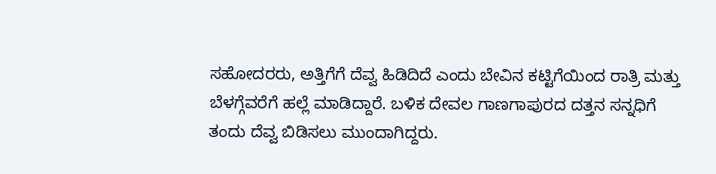ಸಹೋದರರು, ಅತ್ತಿಗೆಗೆ ದೆವ್ವ ಹಿಡಿದಿದೆ ಎಂದು ಬೇವಿನ ಕಟ್ಟಿಗೆಯಿಂದ ರಾತ್ರಿ ಮತ್ತು ಬೆಳಗ್ಗೆವರೆಗೆ ಹಲ್ಲೆ ಮಾಡಿದ್ದಾರೆ. ಬಳಿಕ ದೇವಲ ಗಾಣಗಾಪುರದ ದತ್ತನ ಸನ್ನಧಿಗೆ ತಂದು ದೆವ್ವ ಬಿಡಿಸಲು ಮುಂದಾಗಿದ್ದರು.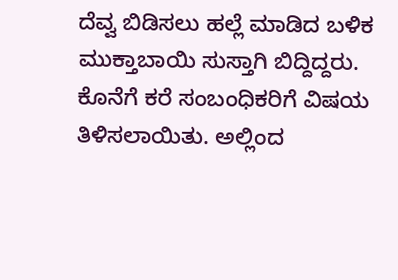ದೆವ್ವ ಬಿಡಿಸಲು ಹಲ್ಲೆ ಮಾಡಿದ ಬಳಿಕ ಮುಕ್ತಾಬಾಯಿ ಸುಸ್ತಾಗಿ ಬಿದ್ದಿದ್ದರು. ಕೊನೆಗೆ ಕರೆ ಸಂಬಂಧಿಕರಿಗೆ ವಿಷಯ ತಿಳಿಸಲಾಯಿತು. ಅಲ್ಲಿಂದ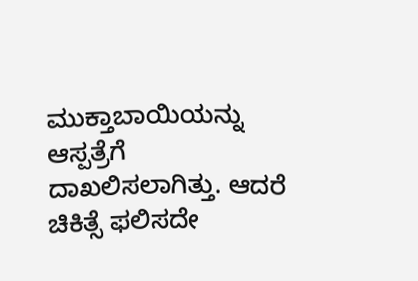ಮುಕ್ತಾಬಾಯಿಯನ್ನು ಆಸ್ಪತ್ರೆಗೆ ದಾಖಲಿಸಲಾಗಿತ್ತು. ಆದರೆ ಚಿಕಿತ್ಸೆ ಫಲಿಸದೇ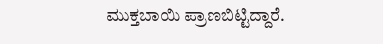ಮುಕ್ತಬಾಯಿ ಪ್ರಾಣಬಿಟ್ಟಿದ್ದಾರೆ.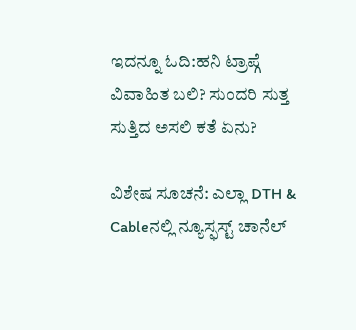ಇದನ್ನೂ ಓದಿ:ಹನಿ ಟ್ರಾಪ್ಗೆ ವಿವಾಹಿತ ಬಲಿ? ಸುಂದರಿ ಸುತ್ತ ಸುತ್ತಿದ ಅಸಲಿ ಕತೆ ಏನು?

ವಿಶೇಷ ಸೂಚನೆ: ಎಲ್ಲಾ DTH & Cableನಲ್ಲಿ ನ್ಯೂಸ್ಫಸ್ಟ್ ಚಾನೆಲ್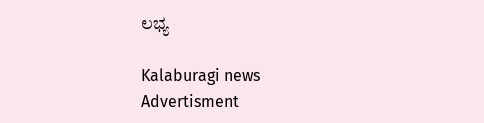ಲಭ್ಯ

Kalaburagi news
Advertisment